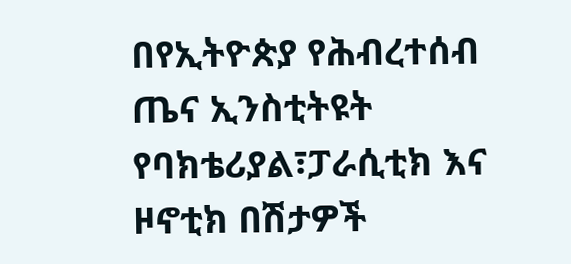በየኢትዮጵያ የሕብረተሰብ ጤና ኢንስቲትዩት የባክቴሪያል፣ፓራሲቲክ እና ዞኖቲክ በሽታዎች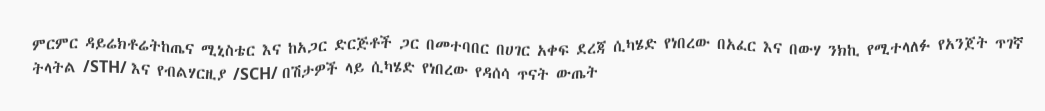ምርምር ዳይሬክቶሬትከጤና ሚኒስቴር እና ከአጋር ድርጅቶች ጋር በመተባበር በሀገር አቀፍ ደረጃ ሲካሄድ የነበረው በአፈር እና በውሃ ንክኪ የሚተላለፉ የአንጀት ጥገኛ ትላትል /STH/ እና የብልሃርዚያ /SCH/ በሽታዎች ላይ ሲካሄድ የነበረው የዳሰሳ ጥናት ውጤት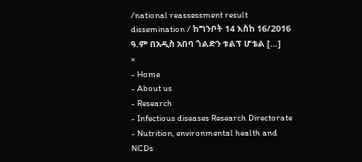/national reassessment result dissemination / ከግንቦት 14 እስከ 16/2016 ዓ.ም በአዲስ አበባ ጎልድን ቱልፕ ሆቴል […]
×
- Home
- About us
- Research
- Infectious diseases Research Directorate
- Nutrition, environmental health and NCDs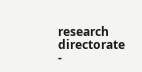research directorate
-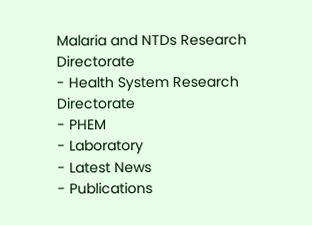Malaria and NTDs Research Directorate
- Health System Research Directorate
- PHEM
- Laboratory
- Latest News
- Publications